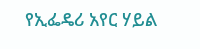የኢፌዴሪ አየር ሃይል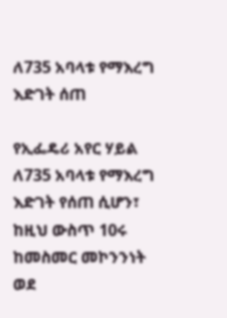ለ735 አባላቱ የማእረግ እድገት ሰጠ

የኢፌዴሪ አየር ሃይል ለ735 አባላቱ የማእረግ እድገት የሰጠ ሲሆን፣ ከዚህ ውስጥ 10ሩ ከመስመር መኮንንነት ወደ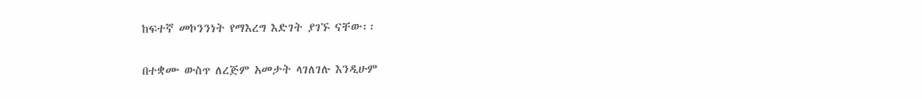ከፍተኛ መኮንንነት የማእረግ እድገት ያገኙ ናቸው፡፡

በተቋሙ ውስጥ ለረጅም አመታት ላገለገሉ እንዲሁም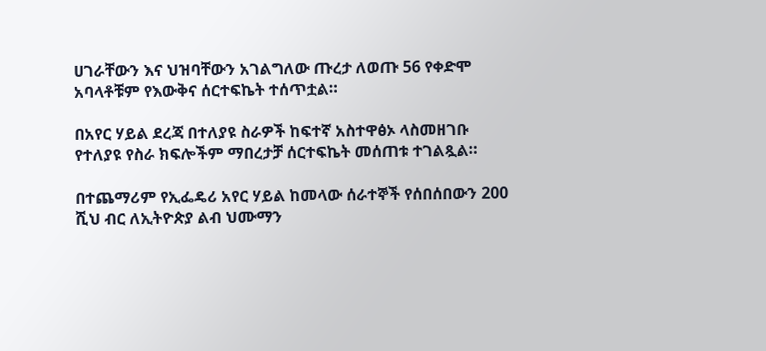ሀገራቸውን እና ህዝባቸውን አገልግለው ጡረታ ለወጡ 56 የቀድሞ አባላቶቹም የእውቅና ሰርተፍኬት ተሰጥቷል።

በአየር ሃይል ደረጃ በተለያዩ ስራዎች ከፍተኛ አስተዋፅኦ ላስመዘገቡ የተለያዩ የስራ ክፍሎችም ማበረታቻ ሰርተፍኬት መሰጠቱ ተገልጿል።

በተጨማሪም የኢፌዴሪ አየር ሃይል ከመላው ሰራተኞች የሰበሰበውን 200 ሺህ ብር ለኢትዮጵያ ልብ ህሙማን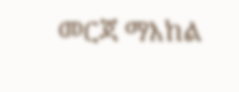መርጃ ማእከል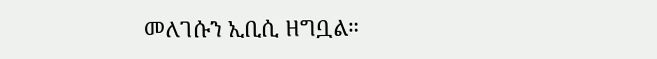መለገሱን ኢቢሲ ዘግቧል።